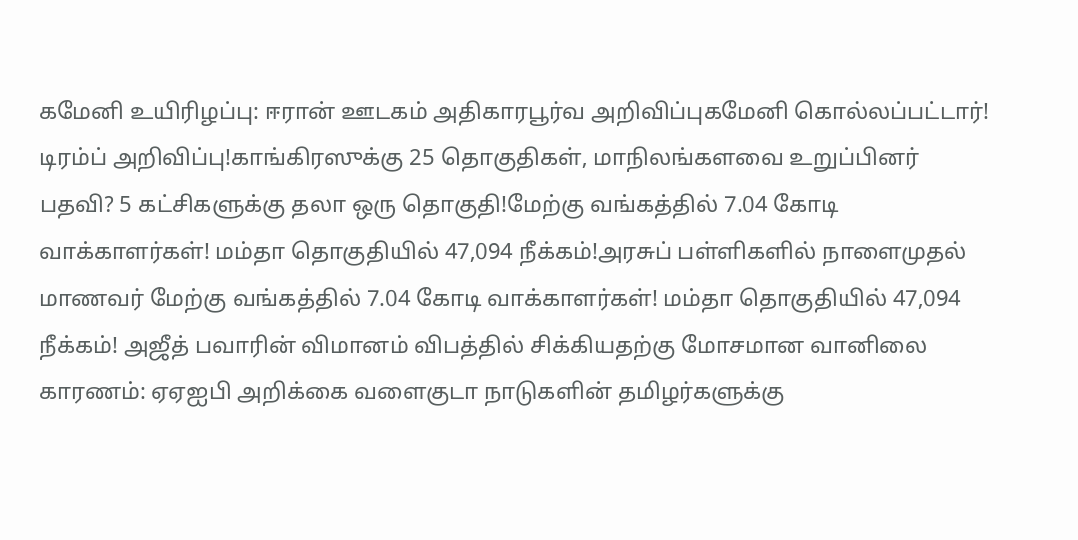கமேனி உயிரிழப்பு: ஈரான் ஊடகம் அதிகாரபூர்வ அறிவிப்புகமேனி கொல்லப்பட்டார்! டிரம்ப் அறிவிப்பு!காங்கிரஸுக்கு 25 தொகுதிகள், மாநிலங்களவை உறுப்பினர் பதவி? 5 கட்சிகளுக்கு தலா ஒரு தொகுதி!மேற்கு வங்கத்தில் 7.04 கோடி வாக்காளர்கள்! மம்தா தொகுதியில் 47,094 நீக்கம்!அரசுப் பள்ளிகளில் நாளைமுதல் மாணவர் மேற்கு வங்கத்தில் 7.04 கோடி வாக்காளர்கள்! மம்தா தொகுதியில் 47,094 நீக்கம்! அஜீத் பவாரின் விமானம் விபத்தில் சிக்கியதற்கு மோசமான வானிலை காரணம்: ஏஏஐபி அறிக்கை வளைகுடா நாடுகளின் தமிழர்களுக்கு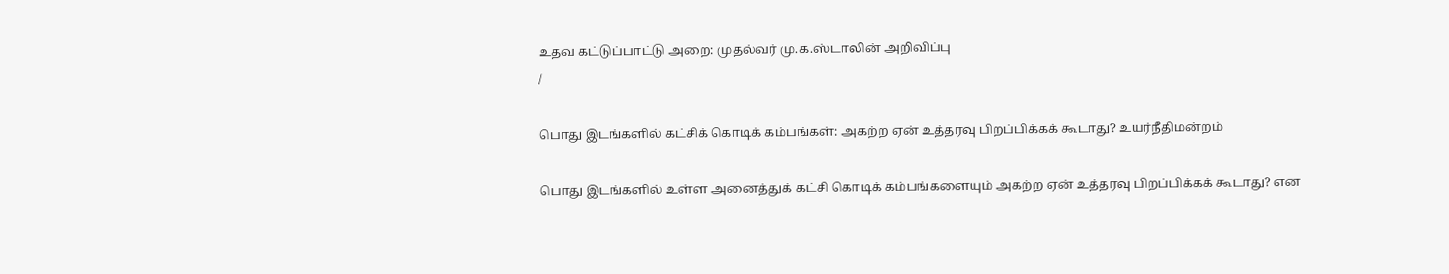உதவ கட்டுப்பாட்டு அறை: முதல்வர் மு.க.ஸ்டாலின் அறிவிப்பு
/

பொது இடங்களில் கட்சிக் கொடிக் கம்பங்கள்: அகற்ற ஏன் உத்தரவு பிறப்பிக்கக் கூடாது? உயர்நீதிமன்றம்

பொது இடங்களில் உள்ள அனைத்துக் கட்சி கொடிக் கம்பங்களையும் அகற்ற ஏன் உத்தரவு பிறப்பிக்கக் கூடாது? என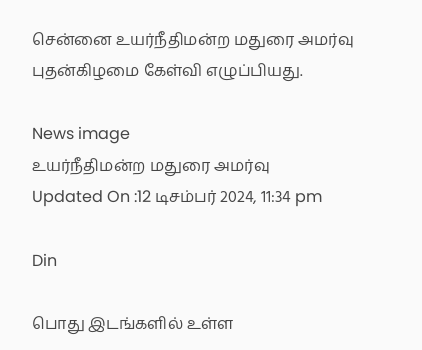சென்னை உயர்நீதிமன்ற மதுரை அமர்வு புதன்கிழமை கேள்வி எழுப்பியது.

News image
உயர்நீதிமன்ற மதுரை அமர்வு
Updated On :12 டிசம்பர் 2024, 11:34 pm

Din

பொது இடங்களில் உள்ள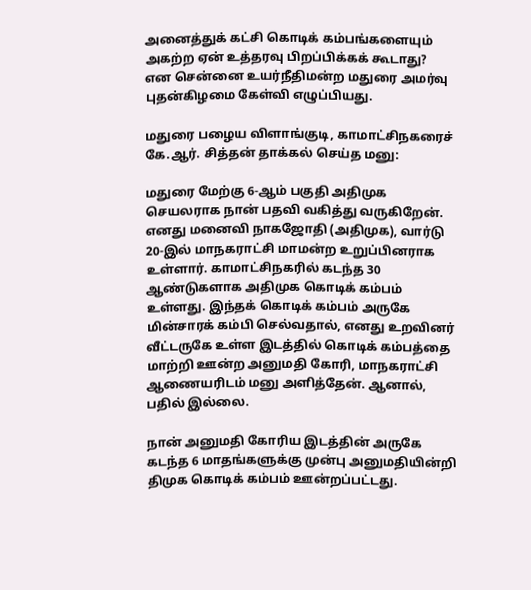அனைத்துக் கட்சி கொடிக் கம்பங்களையும் அகற்ற ஏன் உத்தரவு பிறப்பிக்கக் கூடாது? என சென்னை உயர்நீதிமன்ற மதுரை அமர்வு புதன்கிழமை கேள்வி எழுப்பியது.

மதுரை பழைய விளாங்குடி, காமாட்சிநகரைச் கே.ஆர். சித்தன் தாக்கல் செய்த மனு:

மதுரை மேற்கு 6-ஆம் பகுதி அதிமுக செயலராக நான் பதவி வகித்து வருகிறேன். எனது மனைவி நாகஜோதி (அதிமுக), வார்டு 20-இல் மாநகராட்சி மாமன்ற உறுப்பினராக உள்ளார். காமாட்சிநகரில் கடந்த 30 ஆண்டுகளாக அதிமுக கொடிக் கம்பம் உள்ளது. இந்தக் கொடிக் கம்பம் அருகே மின்சாரக் கம்பி செல்வதால், எனது உறவினர் வீட்டருகே உள்ள இடத்தில் கொடிக் கம்பத்தை மாற்றி ஊன்ற அனுமதி கோரி, மாநகராட்சி ஆணையரிடம் மனு அளித்தேன். ஆனால், பதில் இல்லை.

நான் அனுமதி கோரிய இடத்தின் அருகே கடந்த 6 மாதங்களுக்கு முன்பு அனுமதியின்றி திமுக கொடிக் கம்பம் ஊன்றப்பட்டது.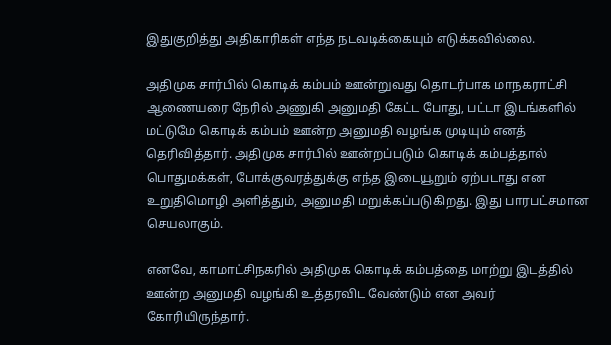இதுகுறித்து அதிகாரிகள் எந்த நடவடிக்கையும் எடுக்கவில்லை.

அதிமுக சார்பில் கொடிக் கம்பம் ஊன்றுவது தொடர்பாக மாநகராட்சி ஆணையரை நேரில் அணுகி அனுமதி கேட்ட போது, பட்டா இடங்களில் மட்டுமே கொடிக் கம்பம் ஊன்ற அனுமதி வழங்க முடியும் எனத் தெரிவித்தார். அதிமுக சார்பில் ஊன்றப்படும் கொடிக் கம்பத்தால் பொதுமக்கள், போக்குவரத்துக்கு எந்த இடையூறும் ஏற்படாது என உறுதிமொழி அளித்தும், அனுமதி மறுக்கப்படுகிறது. இது பாரபட்சமான செயலாகும்.

எனவே, காமாட்சிநகரில் அதிமுக கொடிக் கம்பத்தை மாற்று இடத்தில் ஊன்ற அனுமதி வழங்கி உத்தரவிட வேண்டும் என அவர் கோரியிருந்தார்.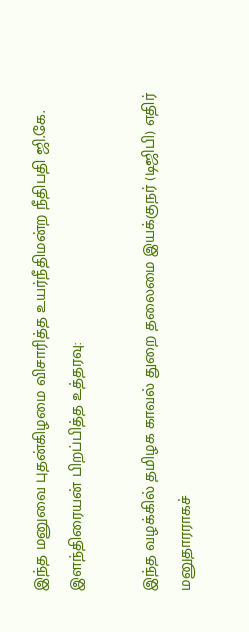இந்த மனுவை புதன்கிழமை விசாரித்த உயர்நீதிமன்ற நீதிபதி ஜி.கே. இளந்திரையன் பிறப்பித்த உத்தரவு:

இந்த வழக்கில் தமிழக காவல் துறை தலைமை இயக்குநர் (டிஜிபி) எதிர் மனுதாரராகச்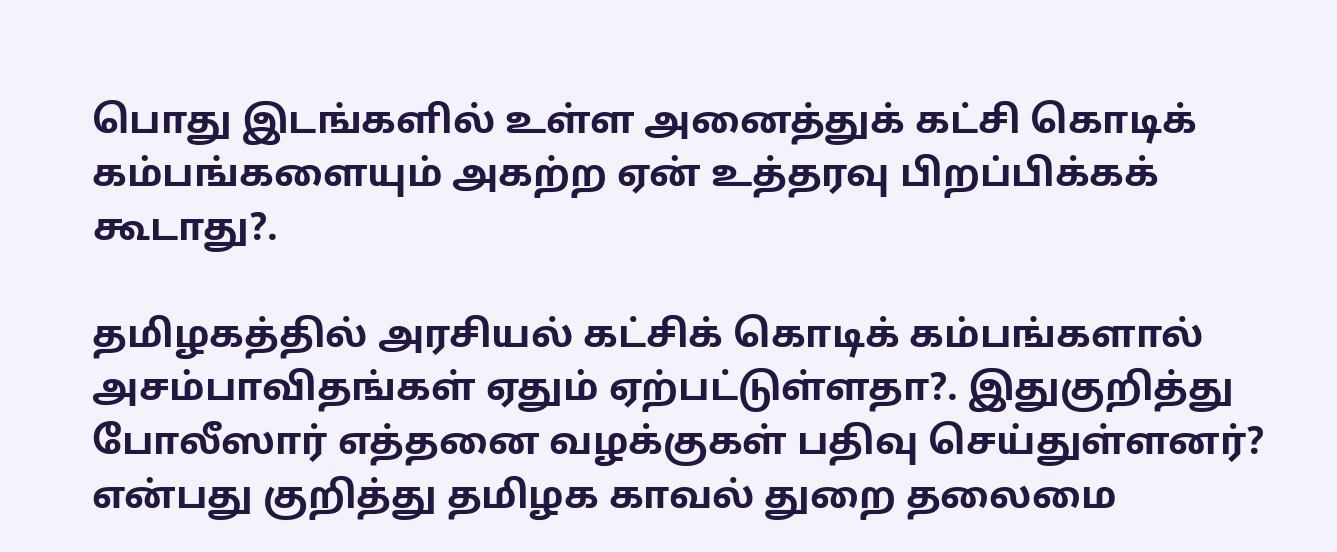பொது இடங்களில் உள்ள அனைத்துக் கட்சி கொடிக் கம்பங்களையும் அகற்ற ஏன் உத்தரவு பிறப்பிக்கக் கூடாது?.

தமிழகத்தில் அரசியல் கட்சிக் கொடிக் கம்பங்களால் அசம்பாவிதங்கள் ஏதும் ஏற்பட்டுள்ளதா?. இதுகுறித்து போலீஸார் எத்தனை வழக்குகள் பதிவு செய்துள்ளனர்? என்பது குறித்து தமிழக காவல் துறை தலைமை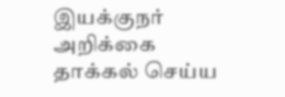இயக்குநர் அறிக்கை தாக்கல் செய்ய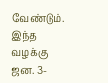வேண்டும். இந்த வழக்கு ஜன. 3-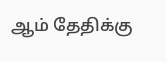ஆம் தேதிக்கு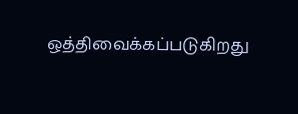ஒத்திவைக்கப்படுகிறது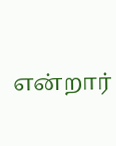என்றார்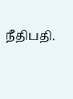நீதிபதி.